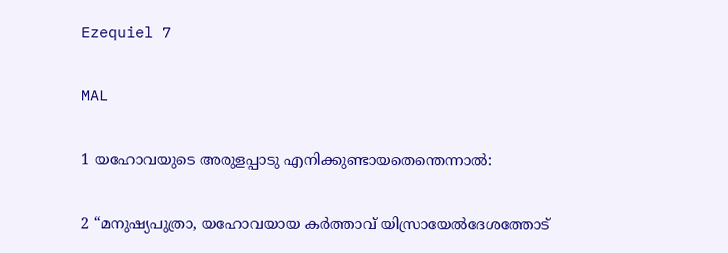Ezequiel 7

MAL

1 യഹോവയുടെ അരുളപ്പാടു എനിക്കുണ്ടായതെന്തെന്നാൽ:

2 “മനുഷ്യപുത്രാ, യഹോവയായ കർത്താവ് യിസ്രായേൽദേശത്തോട്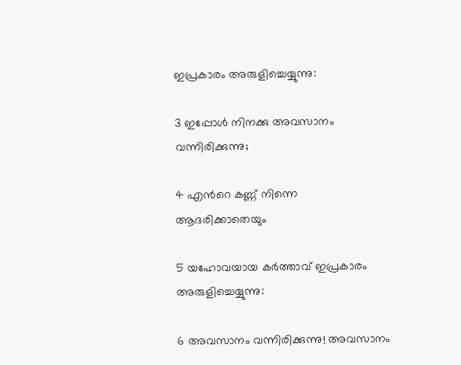ഇപ്രകാരം അരുളിച്ചെയ്യുന്നു:

3 ഇപ്പോൾ നിനക്കു അവസാനം വന്നിരിക്കുന്നു;

4 എന്‍റെ കണ്ണ് നിന്നെ ആദരിക്കാതെയും

5 യഹോവയായ കർത്താവ് ഇപ്രകാരം അരുളിച്ചെയ്യുന്നു:

6 അവസാനം വന്നിരിക്കുന്നു! അവസാനം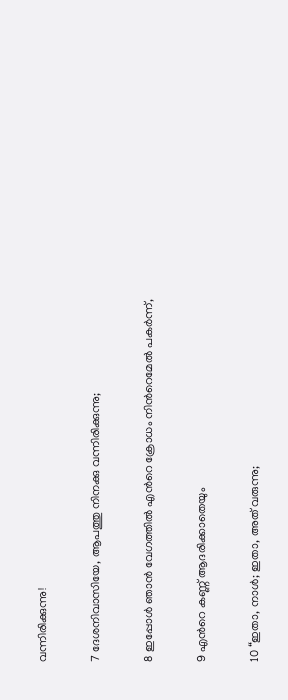വന്നിരിക്കുന്നു!

7 ദേശനിവാസിയേ, ആപത്തു നിനക്കു വന്നിരിക്കുന്നു;

8 ഇപ്പോൾ ഞാൻ വേഗത്തിൽ എന്‍റെ ക്രോധം നിന്‍റെമേൽ പകർന്ന്,

9 എന്‍റെ കണ്ണ് ആദരിക്കാതെയും

10 “ഇതാ, നാൾ; ഇതാ, അത് വരുന്നു;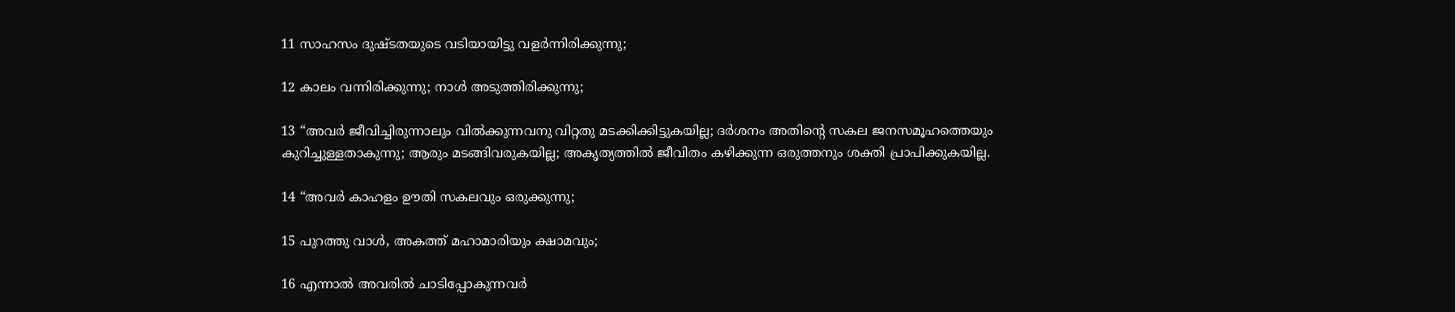11 സാഹസം ദുഷ്ടതയുടെ വടിയായിട്ടു വളർന്നിരിക്കുന്നു;

12 കാലം വന്നിരിക്കുന്നു; നാൾ അടുത്തിരിക്കുന്നു;

13 “അവർ ജീവിച്ചിരുന്നാലും വില്‍ക്കുന്നവനു വിറ്റതു മടക്കിക്കിട്ടുകയില്ല; ദർശനം അതിന്‍റെ സകല ജനസമൂഹത്തെയും കുറിച്ചുള്ളതാകുന്നു; ആരും മടങ്ങിവരുകയില്ല; അകൃത്യത്തിൽ ജീവിതം കഴിക്കുന്ന ഒരുത്തനും ശക്തി പ്രാപിക്കുകയില്ല.

14 “അവർ കാഹളം ഊതി സകലവും ഒരുക്കുന്നു;

15 പുറത്തു വാൾ, അകത്ത് മഹാമാരിയും ക്ഷാമവും;

16 എന്നാൽ അവരിൽ ചാടിപ്പോകുന്നവർ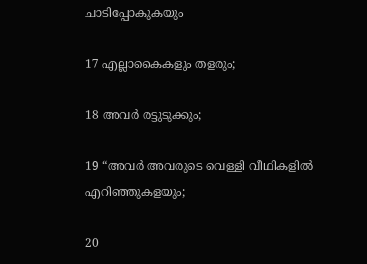ചാടിപ്പോകുകയും

17 എല്ലാകൈകളും തളരും;

18 അവർ രട്ടുടുക്കും;

19 “അവർ അവരുടെ വെള്ളി വീഥികളിൽ എറിഞ്ഞുകളയും;

20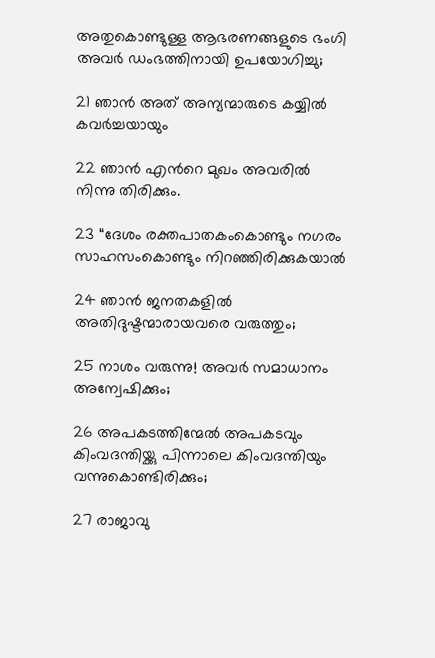അതുകൊണ്ടുള്ള ആഭരണങ്ങളുടെ ഭംഗി അവർ ഡംഭത്തിനായി ഉപയോഗിച്ചു;

21 ഞാൻ അത് അന്യന്മാരുടെ കയ്യിൽ കവർച്ചയായും

22 ഞാൻ എന്‍റെ മുഖം അവരിൽ നിന്നു തിരിക്കും.

23 “ദേശം രക്തപാതകംകൊണ്ടും നഗരം സാഹസംകൊണ്ടും നിറഞ്ഞിരിക്കുകയാൽ

24 ഞാൻ ജനതകളിൽ അതിദുഷ്ടന്മാരായവരെ വരുത്തും;

25 നാശം വരുന്നു! അവർ സമാധാനം അന്വേഷിക്കും;

26 അപകടത്തിന്മേൽ അപകടവും കിംവദന്തിയ്ക്കു പിന്നാലെ കിംവദന്തിയും വന്നുകൊണ്ടിരിക്കും;

27 രാജാവു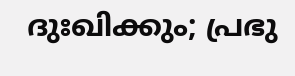ദുഃഖിക്കും; പ്രഭു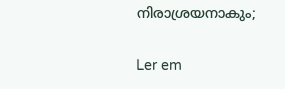നിരാശ്രയനാകും;

Ler em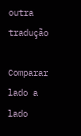outra tradução

Comparar lado a lado